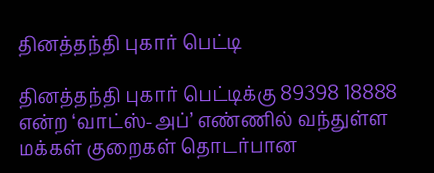தினத்தந்தி புகார் பெட்டி

தினத்தந்தி புகார் பெட்டிக்கு 89398 18888 என்ற ‘வாட்ஸ்-அப்’ எண்ணில் வந்துள்ள மக்கள் குறைகள் தொடர்பான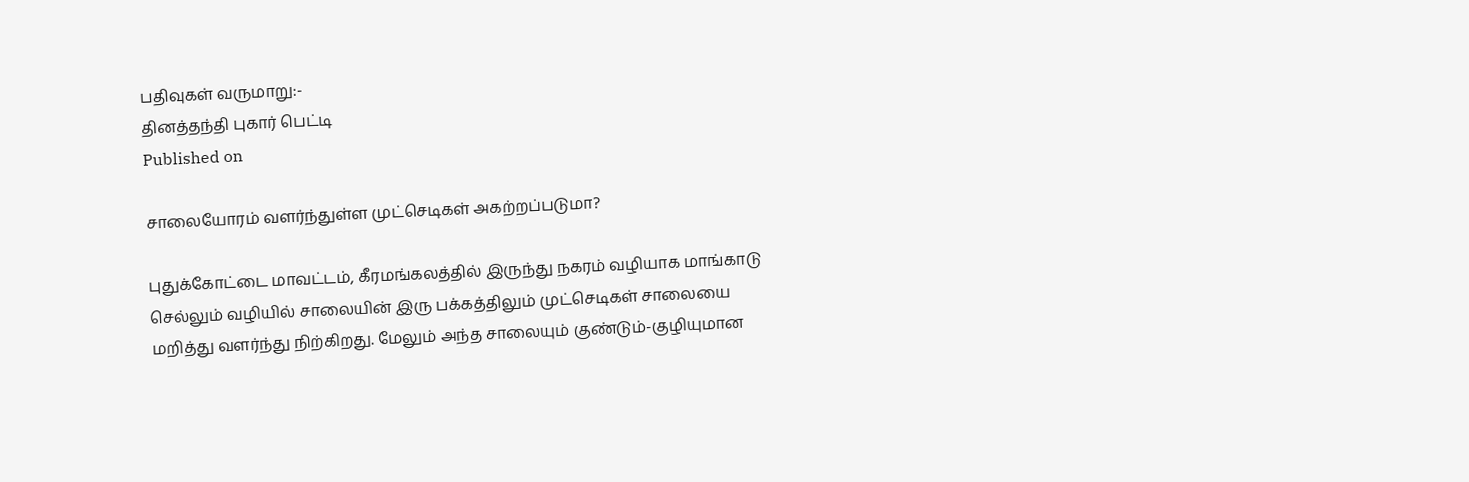பதிவுகள் வருமாறு:-
தினத்தந்தி புகார் பெட்டி
Published on

சாலையோரம் வளர்ந்துள்ள முட்செடிகள் அகற்றப்படுமா?

புதுக்கோட்டை மாவட்டம், கீரமங்கலத்தில் இருந்து நகரம் வழியாக மாங்காடு செல்லும் வழியில் சாலையின் இரு பக்கத்திலும் முட்செடிகள் சாலையை மறித்து வளர்ந்து நிற்கிறது. மேலும் அந்த சாலையும் குண்டும்-குழியுமான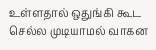உள்ளதால் ஒதுங்கி கூட செல்ல முடியாமல் வாகன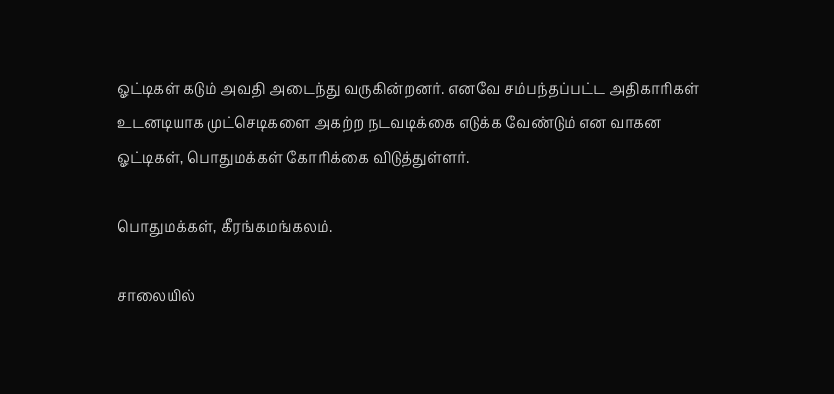ஓட்டிகள் கடும் அவதி அடைந்து வருகின்றனர். எனவே சம்பந்தப்பட்ட அதிகாரிகள் உடனடியாக முட்செடிகளை அகற்ற நடவடிக்கை எடுக்க வேண்டும் என வாகன ஓட்டிகள், பொதுமக்கள் கோரிக்கை விடுத்துள்ளர்.

பொதுமக்கள், கீரங்கமங்கலம்.

சாலையில்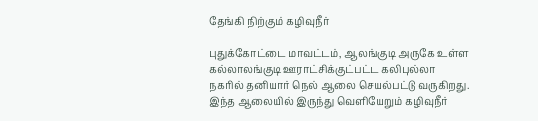தேங்கி நிற்கும் கழிவுநீர்

புதுக்கோட்டை மாவட்டம், ஆலங்குடி அருகே உள்ள கல்லாலங்குடி ஊராட்சிக்குட்பட்ட கலிபுல்லா நகரில் தனியார் நெல் ஆலை செயல்பட்டு வருகிறது. இந்த ஆலையில் இருந்து வெளியேறும் கழிவுநீர்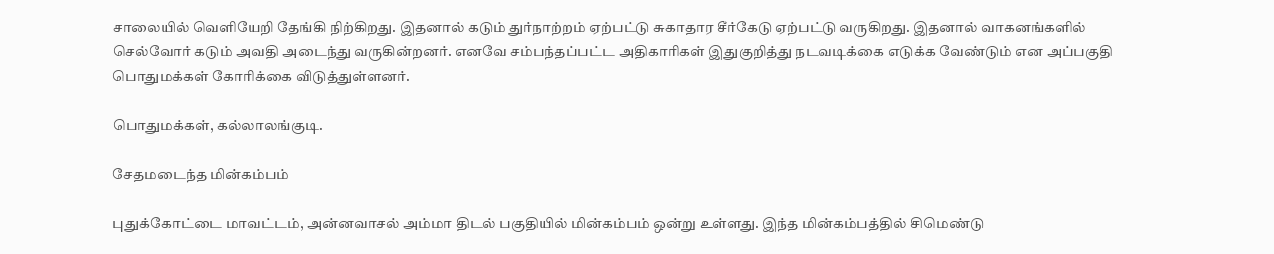சாலையில் வெளியேறி தேங்கி நிற்கிறது. இதனால் கடும் துர்நாற்றம் ஏற்பட்டு சுகாதார சீர்கேடு ஏற்பட்டு வருகிறது. இதனால் வாகனங்களில் செல்வோர் கடும் அவதி அடைந்து வருகின்றனர். எனவே சம்பந்தப்பட்ட அதிகாரிகள் இதுகுறித்து நடவடிக்கை எடுக்க வேண்டும் என அப்பகுதி பொதுமக்கள் கோரிக்கை விடுத்துள்ளனர்.

பொதுமக்கள், கல்லாலங்குடி.

சேதமடைந்த மின்கம்பம்

புதுக்கோட்டை மாவட்டம், அன்னவாசல் அம்மா திடல் பகுதியில் மின்கம்பம் ஒன்று உள்ளது. இந்த மின்கம்பத்தில் சிமெண்டு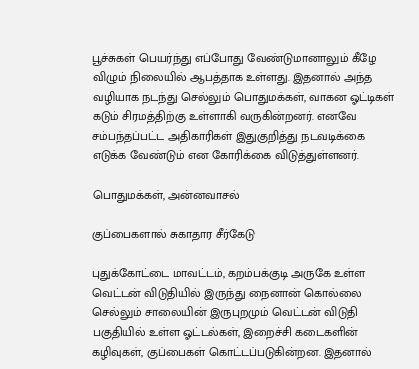பூச்சுகள் பெயர்ந்து எப்போது வேண்டுமானாலும் கீழே விழும் நிலையில் ஆபத்தாக உள்ளது. இதனால் அந்த வழியாக நடந்து செல்லும் பொதுமக்கள், வாகன ஓட்டிகள் கடும் சிரமத்திற்கு உள்ளாகி வருகின்றனர். எனவே சம்பந்தப்பட்ட அதிகாரிகள் இதுகுறித்து நடவடிக்கை எடுக்க வேண்டும் என கோரிக்கை விடுத்துள்ளனர்.

பொதுமக்கள், அன்னவாசல்

குப்பைகளால் சுகாதார சீர்கேடு

புதுக்கோட்டை மாவட்டம், கறம்பக்குடி அருகே உள்ள வெட்டன் விடுதியில் இருந்து நைனான் கொல்லை செல்லும் சாலையின் இருபுறமும் வெட்டன் விடுதி பகுதியில் உள்ள ஓட்டல்கள், இறைச்சி கடைகளின் கழிவுகள், குப்பைகள் கொட்டப்படுகின்றன. இதனால்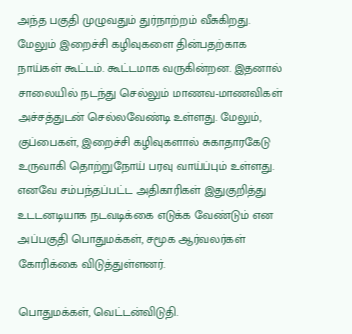அந்த பகுதி முழுவதும் துர்நாற்றம் வீசுகிறது. மேலும் இறைச்சி கழிவுகளை தின்பதற்காக நாய்கள் கூட்டம். கூட்டமாக வருகின்றன. இதனால் சாலையில் நடந்து செல்லும் மாணவ-மாணவிகள் அச்சத்துடன் செல்லவேண்டி உள்ளது. மேலும், குப்பைகள், இறைச்சி கழிவுகளால் சுகாதாரகேடு உருவாகி தொற்றுநோய் பரவு வாய்ப்பும் உள்ளது. எனவே சம்பந்தப்பட்ட அதிகாரிகள் இதுகுறித்து உடடனடியாக நடவடிக்கை எடுக்க வேண்டும் என அப்பகுதி பொதுமக்கள், சமூக ஆர்வலர்கள் கோரிக்கை விடுத்துள்ளனர்.

பொதுமக்கள், வெட்டன்விடுதி.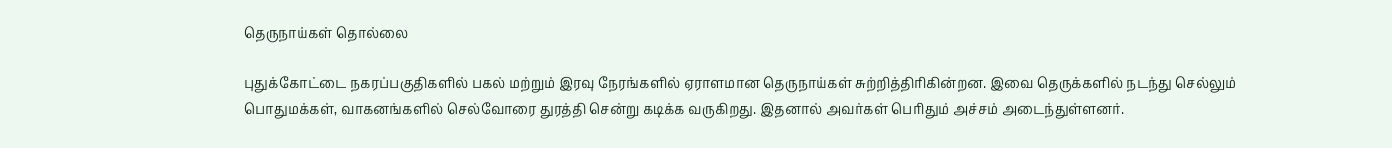தெருநாய்கள் தொல்லை

புதுக்கோட்டை நகரப்பகுதிகளில் பகல் மற்றும் இரவு நேரங்களில் ஏராளமான தெருநாய்கள் சுற்றித்திரிகின்றன. இவை தெருக்களில் நடந்து செல்லும் பொதுமக்கள், வாகனங்களில் செல்வோரை துரத்தி சென்று கடிக்க வருகிறது. இதனால் அவர்கள் பெரிதும் அச்சம் அடைந்துள்ளனர்.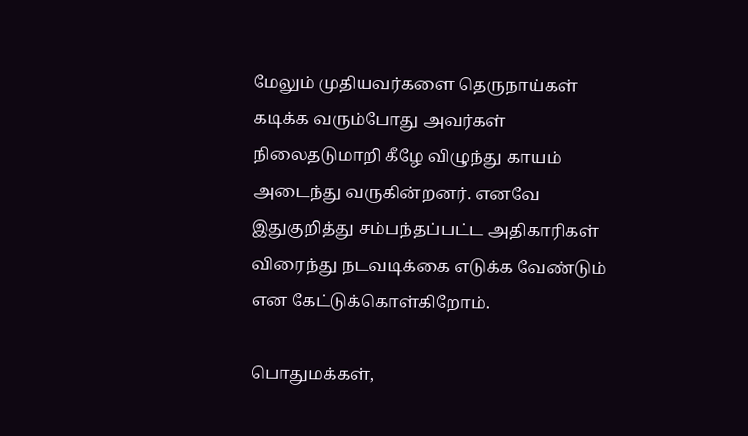மேலும் முதியவர்களை தெருநாய்கள் கடிக்க வரும்போது அவர்கள் நிலைதடுமாறி கீழே விழுந்து காயம் அடைந்து வருகின்றனர். எனவே இதுகுறித்து சம்பந்தப்பட்ட அதிகாரிகள் விரைந்து நடவடிக்கை எடுக்க வேண்டும் என கேட்டுக்கொள்கிறோம்.

பொதுமக்கள்,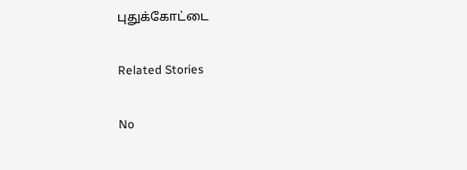புதுக்கோட்டை

Related Stories

No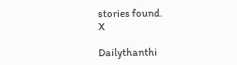stories found.
X

Dailythanthi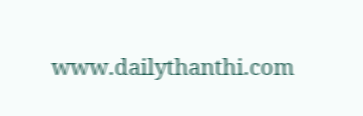www.dailythanthi.com